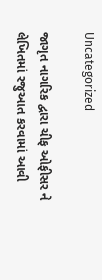Uncategorized

જાગૃત નાગરિક દ્વારા ચીફ ઓફીસર ને લેખિતમાં રજુઆત કરવામાં આવી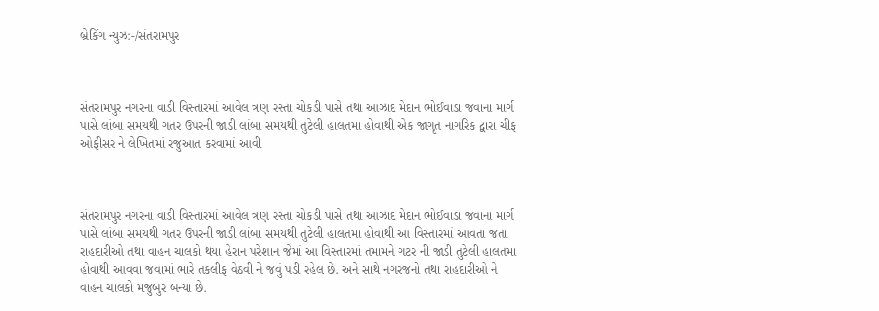બ્રેકિંગ ન્યુઝ:-/સંતરામપુર



સંતરામપુર નગરના વાડી વિસ્તારમાં આવેલ ત્રણ રસ્તા ચોકડી પાસે તથા આઝાદ મેદાન ભોઈવાડા જવાના માર્ગ પાસે લાંબા સમયથી ગતર ઉપરની જાડી લાંબા સમયથી તુટેલી હાલતમા હોવાથી એક જાગૃત નાગરિક દ્વારા ચીફ ઓફીસર ને લેખિતમાં રજુઆત કરવામાં આવી



સંતરામપુર નગરના વાડી વિસ્તારમાં આવેલ ત્રણ રસ્તા ચોકડી પાસે તથા આઝાદ મેદાન ભોઈવાડા જવાના માર્ગ પાસે લાંબા સમયથી ગતર ઉપરની જાડી લાંબા સમયથી તુટેલી હાલતમા હોવાથી આ વિસ્તારમાં આવતા જતા રાહદારીઓ તથા વાહન ચાલકો થયા હેરાન પરેશાન જેમાં આ વિસ્તારમાં તમામને ગટર ની જાડી તુટેલી હાલતમા હોવાથી આવવા જવામાં ભારે તકલીફ વેઠવી ને જવું પડી રહેલ છે. અને સાથે નગરજનો તથા રાહદારીઓ ને વાહન ચાલકો મજુબુર બન્યા છે.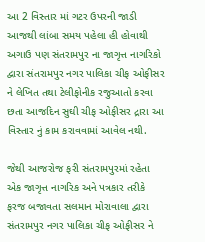આ 2 વિસ્તાર માં ગટર ઉપરની જાડી આજથી લાંબા સમય પહેલા હી હોવાથી અગાઉ પણ સંતરામપુર ના જાગૃત્ત નાગરિકો દ્વારા સંતરામપુર નગર પાલિકા ચીફ ઓફીસર ને લેખિત તથા ટેલીફોનીક રજુઆતો કરવા છતા આજદિન સુઘી ચીફ ઓફીસર દ્રારા આ વિસ્તાર નું કામ કરાવવામાં આવેલ નથી.

જેથી આજરોજ ફરી સંતરામપુરમાં રહેતા એક જાગૃત્ત નાગરિક અને પત્રકાર તરીકે ફરજ બજાવતા સલમાન મોરાવાલા દ્વારા સંતરામપુર નગર પાલિકા ચીફ ઓફીસર ને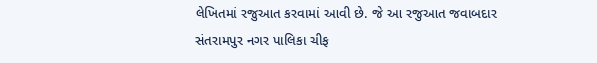લેખિતમાં રજુઆત કરવામાં આવી છે. જે આ રજુઆત જવાબદાર સંતરામપુર નગર પાલિકા ચીફ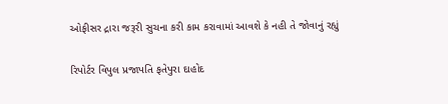ઓફીસર દ્રારા જરૂરી સુચના કરી કામ કરાવામાં આવશે કે નહી તે જોવાનું રહ્યું

રિપોર્ટર વિપુલ પ્રજાપતિ ફતેપુરા દાહોદ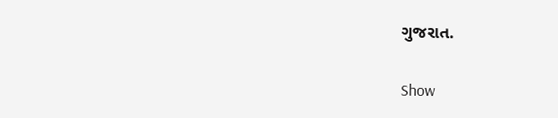ગુજરાત.

Show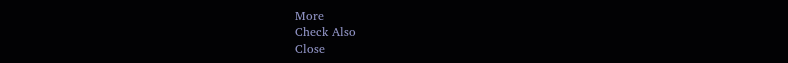More
Check Also
Close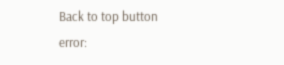Back to top button
error: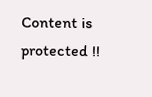Content is protected !!